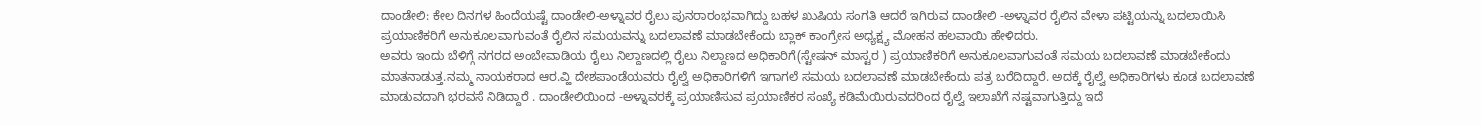ದಾಂಡೇಲಿ: ಕೇಲ ದಿನಗಳ ಹಿಂದೆಯಷ್ಟೆ ದಾಂಡೇಲಿ-ಅಳ್ನಾವರ ರೈಲು ಪುನರಾರಂಭವಾಗಿದ್ದು ಬಹಳ ಖುಷಿಯ ಸಂಗತಿ ಆದರೆ ಇಗಿರುವ ದಾಂಡೇಲಿ -ಅಳ್ನಾವರ ರೈಲಿನ ವೇಳಾ ಪಟ್ಟಿಯನ್ನು ಬದಲಾಯಿಸಿ ಪ್ರಯಾಣಿಕರಿಗೆ ಅನುಕೂಲವಾಗುವಂತೆ ರೈಲಿನ ಸಮಯವನ್ನು ಬದಲಾವಣೆ ಮಾಡಬೇಕೆಂದು ಬ್ಲಾಕ್ ಕಾಂಗ್ರೇಸ ಅಧ್ಯಕ್ಷ್ಯ ಮೋಹನ ಹಲವಾಯಿ ಹೇಳಿದರು.
ಅವರು ಇಂದು ಬೆಳಿಗ್ಗೆ ನಗರದ ಅಂಬೇವಾಡಿಯ ರೈಲು ನಿಲ್ದಾಣದಲ್ಲಿ ರೈಲು ನಿಲ್ದಾಣದ ಅಧಿಕಾರಿಗೆ(ಸ್ಟೇಷನ್ ಮಾಸ್ಟರ ) ಪ್ರಯಾಣಿಕರಿಗೆ ಅನುಕೂಲವಾಗುವಂತೆ ಸಮಯ ಬದಲಾವಣೆ ಮಾಡಬೇಕೆಂದು ಮಾತನಾಡುತ್ತ.ನಮ್ಮ ನಾಯಕರಾದ ಆರ.ವ್ಹಿ ದೇಶಪಾಂಡೆಯವರು ರೈಲ್ವೆ ಅಧಿಕಾರಿಗಳಿಗೆ ಇಗಾಗಲೆ ಸಮಯ ಬದಲಾವಣೆ ಮಾಡಬೇಕೆಂದು ಪತ್ರ ಬರೆದಿದ್ದಾರೆ. ಅದಕ್ಕೆ ರೈಲ್ವೆ ಅಧಿಕಾರಿಗಳು ಕೂಡ ಬದಲಾವಣೆ ಮಾಡುವದಾಗಿ ಭರವಸೆ ನಿಡಿದ್ದಾರೆ . ದಾಂಡೇಲಿಯಿಂದ -ಅಳ್ನಾವರಕ್ಕೆ ಪ್ರಯಾಣಿಸುವ ಪ್ರಯಾಣಿಕರ ಸಂಖ್ಯೆ ಕಡಿಮೆಯಿರುವದರಿಂದ ರೈಲ್ವೆ ಇಲಾಖೆಗೆ ನಷ್ಟವಾಗುತ್ತಿದ್ದು ಇದೆ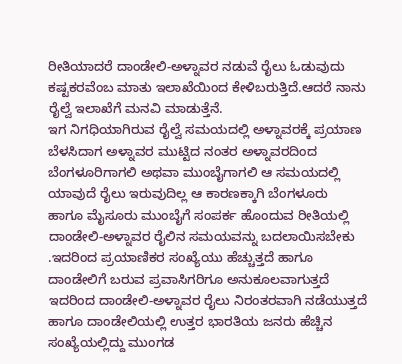ರೀತಿಯಾದರೆ ದಾಂಡೇಲಿ-ಅಳ್ನಾವರ ನಡುವೆ ರೈಲು ಓಡುವುದು ಕಷ್ಟಕರವೆಂಬ ಮಾತು ಇಲಾಖೆಯಿಂದ ಕೇಳಿಬರುತ್ತಿದೆ.ಆದರೆ ನಾನು ರೈಲ್ವೆ ಇಲಾಖೆಗೆ ಮನವಿ ಮಾಡುತ್ತೆನೆ.
ಇಗ ನಿಗಧಿಯಾಗಿರುವ ರೈಲ್ವೆ ಸಮಯದಲ್ಲಿ ಅಳ್ನಾವರಕ್ಕೆ ಪ್ರಯಾಣ ಬೆಳಸಿದಾಗ ಅಳ್ನಾವರ ಮುಟ್ಟಿದ ನಂತರ ಅಳ್ನಾವರದಿಂದ ಬೆಂಗಳೂರಿಗಾಗಲಿ ಅಥವಾ ಮುಂಬೈಗಾಗಲಿ ಆ ಸಮಯದಲ್ಲಿ ಯಾವುದೆ ರೈಲು ಇರುವುದಿಲ್ಲ ಆ ಕಾರಣಕ್ಕಾಗಿ ಬೆಂಗಳೂರು ಹಾಗೂ ಮೈಸೂರು ಮುಂಬೈಗೆ ಸಂಪರ್ಕ ಹೊಂದುವ ರೀತಿಯಲ್ಲಿ ದಾಂಡೇಲಿ-ಅಳ್ನಾವರ ರೈಲಿನ ಸಮಯವನ್ನು ಬದಲಾಯಿಸಬೇಕು .ಇದರಿಂದ ಪ್ರಯಾಣಿಕರ ಸಂಖ್ಯೆಯು ಹೆಚ್ಚುತ್ತದೆ ಹಾಗೂ ದಾಂಡೇಲಿಗೆ ಬರುವ ಪ್ರವಾಸಿಗರಿಗೂ ಅನುಕೂಲವಾಗುತ್ತದೆ ಇದರಿಂದ ದಾಂಡೇಲಿ-ಅಳ್ನಾವರ ರೈಲು ನಿರಂತರವಾಗಿ ನಡೆಯುತ್ತದೆ ಹಾಗೂ ದಾಂಡೇಲಿಯಲ್ಲಿ ಉತ್ತರ ಭಾರತಿಯ ಜನರು ಹೆಚ್ಚಿನ ಸಂಖ್ಯೆಯಲ್ಲಿದ್ದು ಮುಂಗಡ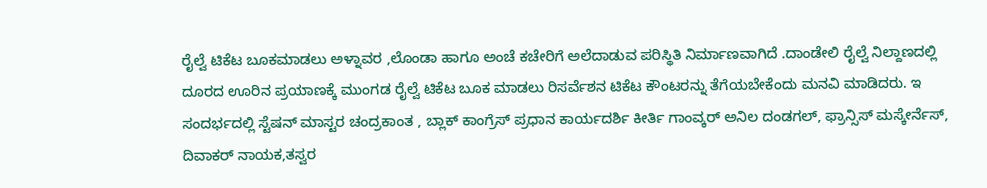ರೈಲ್ವೆ ಟಿಕೆಟ ಬೂಕಮಾಡಲು ಅಳ್ನಾವರ ,ಲೊಂಡಾ ಹಾಗೂ ಅಂಚೆ ಕಚೇರಿಗೆ ಅಲೆದಾಡುವ ಪರಿಸ್ಥಿತಿ ನಿರ್ಮಾಣವಾಗಿದೆ .ದಾಂಡೇಲಿ ರೈಲ್ವೆ ನಿಲ್ದಾಣದಲ್ಲಿ ದೂರದ ಊರಿನ ಪ್ರಯಾಣಕ್ಕೆ ಮುಂಗಡ ರೈಲ್ವೆ ಟಿಕೆಟ ಬೂಕ ಮಾಡಲು ರಿಸರ್ವೆಶನ ಟಿಕೆಟ ಕೌಂಟರನ್ನು ತೆಗೆಯಬೇಕೆಂದು ಮನವಿ ಮಾಡಿದರು. ಇ ಸಂದರ್ಭದಲ್ಲಿ ಸ್ಟೆಷನ್ ಮಾಸ್ಟರ ಚಂದ್ರಕಾಂತ , ಬ್ಲಾಕ್ ಕಾಂಗ್ರೆಸ್ ಪ್ರಧಾನ ಕಾರ್ಯದರ್ಶಿ ಕೀರ್ತಿ ಗಾಂವ್ಕರ್ ಅನಿಲ ದಂಡಗಲ್, ಫ್ರಾನ್ಸಿಸ್ ಮಸ್ಕೇರ್ನೆಸ್, ದಿವಾಕರ್ ನಾಯಕ,ತಸ್ವರ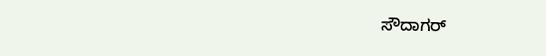ಸೌದಾಗರ್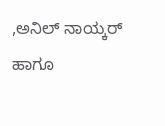,ಅನಿಲ್ ನಾಯ್ಕರ್ ಹಾಗೂ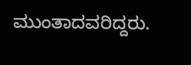ಮುಂತಾದವರಿದ್ದರು.